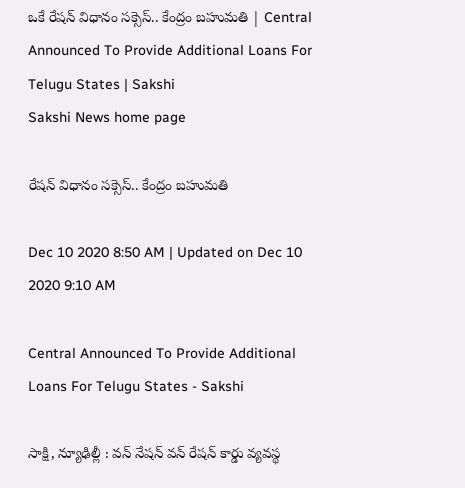ఒకే రేషన్‌ విధానం సక్సెస్‌.. కేంద్రం బహుమతి | Central Announced To Provide Additional Loans For Telugu States | Sakshi
Sakshi News home page

రేషన్‌ విధానం సక్సెస్‌.. కేంద్రం బహుమతి

Dec 10 2020 8:50 AM | Updated on Dec 10 2020 9:10 AM

Central Announced To Provide Additional Loans For Telugu States - Sakshi

సాక్షి, న్యూఢిల్లీ : వన్‌ నేషన్‌ వన్‌ రేషన్‌ కార్డు వ్యవస్థ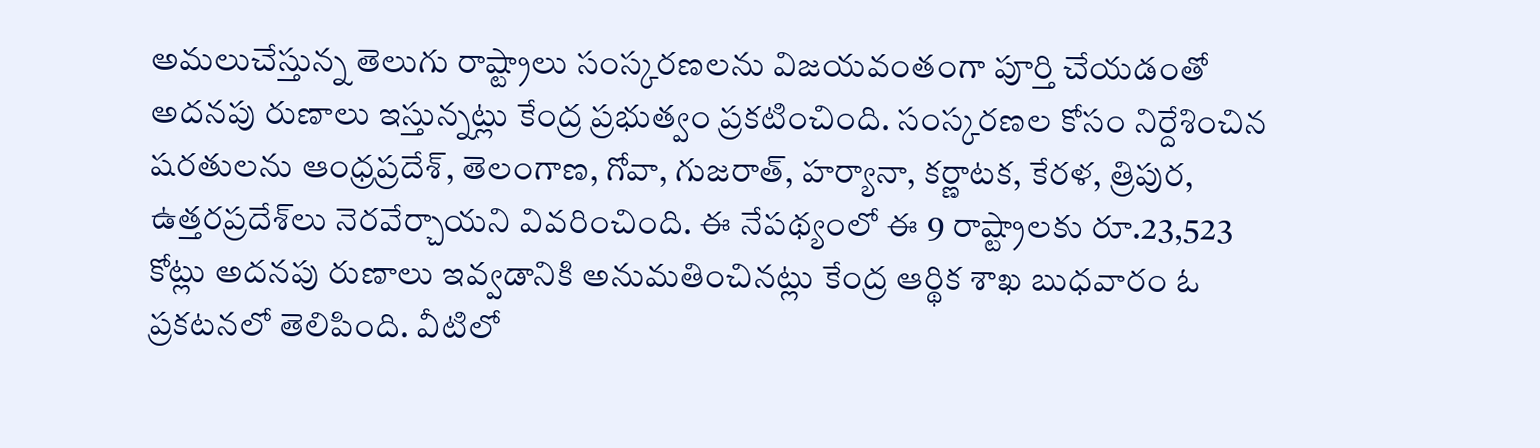అమలుచేస్తున్న తెలుగు రాష్ట్రాలు సంస్కరణలను విజయవంతంగా పూర్తి చేయడంతో అదనపు రుణాలు ఇస్తున్నట్లు కేంద్ర ప్రభుత్వం ప్రకటించింది. సంస్కరణల కోసం నిర్దేశించిన షరతులను ఆంధ్రప్రదేశ్, తెలంగాణ, గోవా, గుజరాత్, హర్యానా, కర్ణాటక, కేరళ, త్రిపుర, ఉత్తరప్రదేశ్‌లు నెరవేర్చాయని వివరించింది. ఈ నేపథ్యంలో ఈ 9 రాష్ట్రాలకు రూ.23,523 కోట్లు అదనపు రుణాలు ఇవ్వడానికి అనుమతించినట్లు కేంద్ర ఆర్థిక శాఖ బుధవారం ఓ ప్రకటనలో తెలిపింది. వీటిలో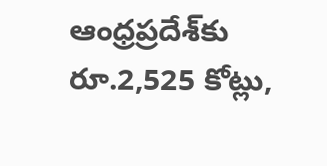ఆంధ్రప్రదేశ్‌కు రూ.2,525 కోట్లు,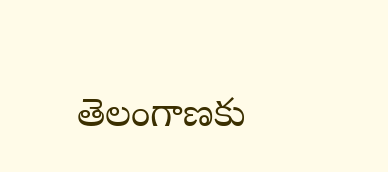తెలంగాణకు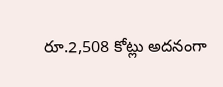రూ.2,508 కోట్లు అదనంగా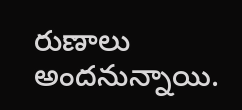రుణాలు అందనున్నాయి.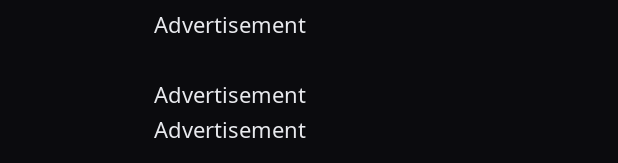Advertisement

Advertisement
Advertisement